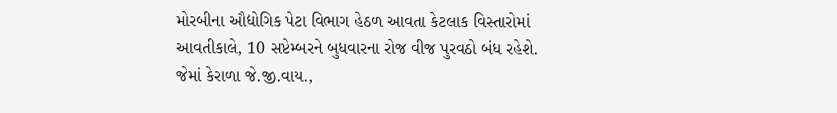મોરબીના ઔદ્યોગિક પેટા વિભાગ હેઠળ આવતા કેટલાક વિસ્તારોમાં આવતીકાલે, 10 સપ્ટેમ્બરને બુધવારના રોજ વીજ પુરવઠો બંધ રહેશે. જેમાં કેરાળા જે.જી.વાય.,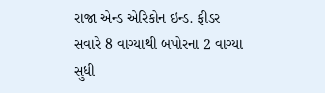રાજા એન્ડ એરિકોન ઇન્ડ. ફીડર સવારે 8 વાગ્યાથી બપોરના 2 વાગ્યા સુધી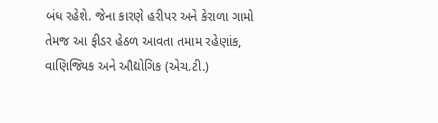બંધ રહેશે. જેના કારણે હરીપર અને કેરાળા ગામો તેમજ આ ફીડર હેઠળ આવતા તમામ રહેણાંક, વાણિજ્યિક અને ઔદ્યોગિક (એચ.ટી.)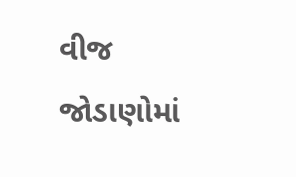વીજ જોડાણોમાં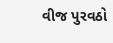વીજ પુરવઠો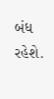બંધ રહેશે.